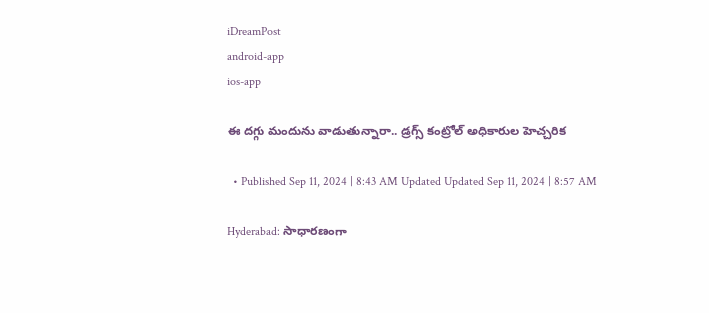iDreamPost
android-app
ios-app

ఈ దగ్గు మందును వాడుతున్నారా.. డ్రగ్స్ కంట్రోల్ అధికారుల హెచ్చరిక

  • Published Sep 11, 2024 | 8:43 AM Updated Updated Sep 11, 2024 | 8:57 AM

Hyderabad: సాధారణంగా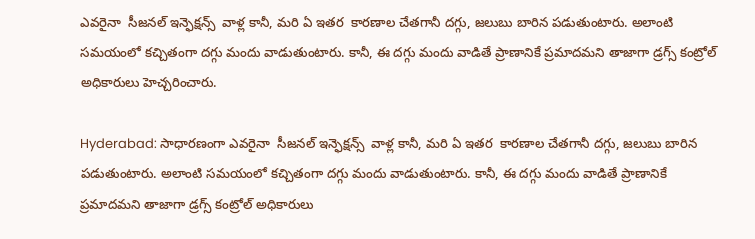ఎవరైనా  సీజనల్ ఇన్ఫెక్షన్స్  వాళ్ల కానీ, మరి ఏ ఇతర  కారణాల చేతగానీ దగ్గు, జలుబు బారిన పడుతుంటారు. అలాంటి సమయంలో కచ్చితంగా దగ్గు మందు వాడుతుంటారు. కానీ, ఈ దగ్గు మందు వాడితే ప్రాణానికే ప్రమాదమని తాజాగా డ్రగ్స్ కంట్రోల్ అధికారులు హెచ్చరించారు.

Hyderabad: సాధారణంగా ఎవరైనా  సీజనల్ ఇన్ఫెక్షన్స్  వాళ్ల కానీ, మరి ఏ ఇతర  కారణాల చేతగానీ దగ్గు, జలుబు బారిన పడుతుంటారు. అలాంటి సమయంలో కచ్చితంగా దగ్గు మందు వాడుతుంటారు. కానీ, ఈ దగ్గు మందు వాడితే ప్రాణానికే ప్రమాదమని తాజాగా డ్రగ్స్ కంట్రోల్ అధికారులు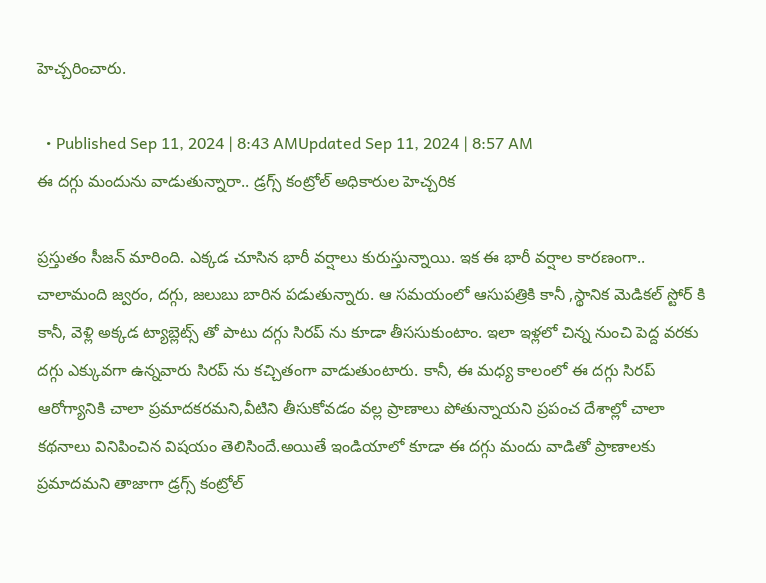హెచ్చరించారు.

  • Published Sep 11, 2024 | 8:43 AMUpdated Sep 11, 2024 | 8:57 AM
ఈ దగ్గు మందును వాడుతున్నారా.. డ్రగ్స్ కంట్రోల్ అధికారుల హెచ్చరిక

ప్రస్తుతం సీజన్ మారింది. ఎక్కడ చూసిన భారీ వర్షాలు కురుస్తున్నాయి. ఇక ఈ భారీ వర్షాల కారణంగా.. చాలామంది జ్వరం, దగ్గు, జలుబు బారిన పడుతున్నారు. ఆ సమయంలో ఆసుపత్రికి కానీ ,స్థానిక మెడికల్ స్టోర్ కి కానీ, వెళ్లి అక్కడ ట్యాబ్లెట్స్ తో పాటు దగ్గు సిరప్ ను కూడా తీససుకుంటాం. ఇలా ఇళ్లలో చిన్న నుంచి పెద్ద వరకు దగ్గు ఎక్కువగా ఉన్నవారు సిరప్ ను కచ్చితంగా వాడుతుంటారు. కానీ, ఈ మధ్య కాలంలో ఈ దగ్గు సిరప్ ఆరోగ్యానికి చాలా ప్రమాదకరమని,వీటిని తీసుకోవడం వల్ల ప్రాణాలు పోతున్నాయని ప్రపంచ దేశాల్లో చాలా కథనాలు వినిపించిన విషయం తెలిసిందే.అయితే ఇండియాలో కూడా ఈ దగ్గు మందు వాడితో ప్రాణాలకు ప్రమాదమని తాజాగా డ్రగ్స్ కంట్రోల్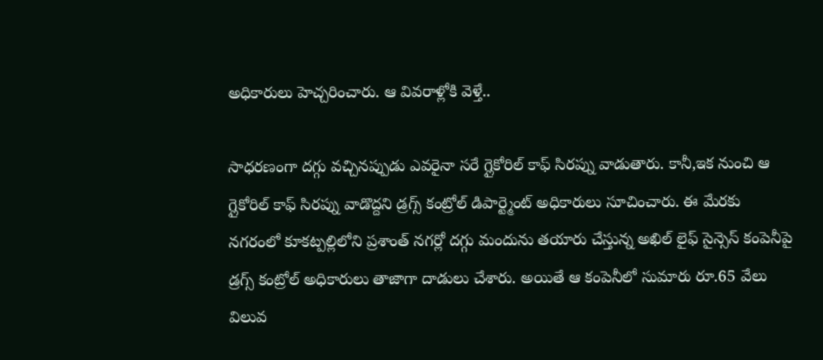అధికారులు హెచ్చరించారు. ఆ వివరాళ్లోకి వెళ్తే..

సాధరణంగా దగ్గు వచ్చినప్పుడు ఎవరైనా సరే గ్లైకోరిల్ కాఫ్ సిరప్ను వాడుతారు. కానీ,ఇక నుంచి ఆ గ్లైకోరిల్ కాఫ్ సిరప్ను వాడొద్దని డ్రగ్స్ కంట్రోల్ డిపార్ట్మెంట్ అధికారులు సూచించారు. ఈ మేరకు నగరంలో కూకట్పల్లిలోని ప్రశాంత్ నగర్లో దగ్గు మందును తయారు చేస్తున్న అఖిల్ లైఫ్ సైన్సెస్ కంపెనీపై డ్రగ్స్ కంట్రోల్ అధికారులు తాజాగా దాడులు చేశారు. అయితే ఆ కంపెనీలో సుమారు రూ.65 వేలు విలువ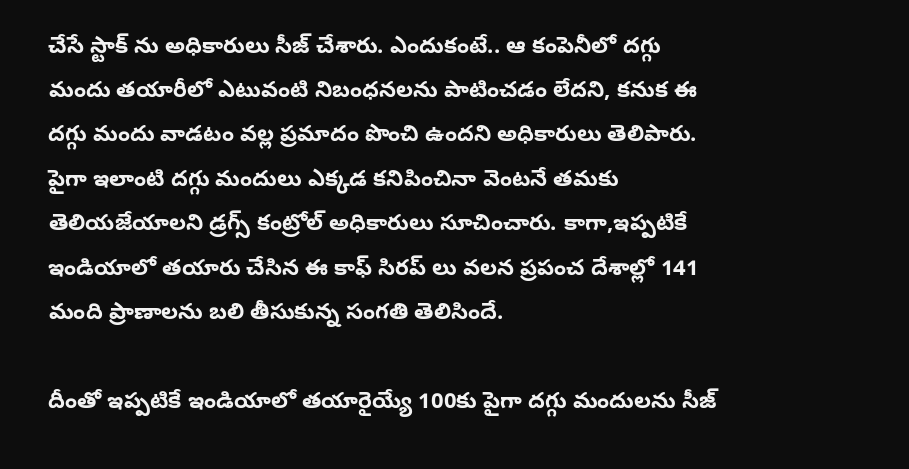చేసే స్టాక్ ను అధికారులు సీజ్ చేశారు. ఎందుకంటే.. ఆ కంపెనీలో దగ్గు మందు తయారీలో ఎటువంటి నిబంధనలను పాటించడం లేదని, కనుక ఈ దగ్గు మందు వాడటం వల్ల ప్రమాదం పొంచి ఉందని అధికారులు తెలిపారు. పైగా ఇలాంటి దగ్గు మందులు ఎక్కడ కనిపించినా వెంటనే తమకు తెలియజేయాలని డ్రగ్స్ కంట్రోల్ అధికారులు సూచించారు. కాగా,ఇప్పటికే ఇండియాలో తయారు చేసిన ఈ కాఫ్ సిరప్ లు వలన ప్రపంచ దేశాల్లో 141 మంది ప్రాణాలను బలి తీసుకున్న సంగతి తెలిసిందే.

దీంతో ఇప్పటికే ఇండియాలో తయారైయ్యే 100కు పైగా దగ్గు మందులను సీజ్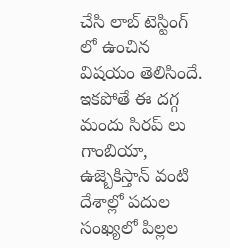చేసి లాబ్ టెస్టింగ్ లో ఉంచిన విషయం తెలిసిందే. ఇకపోతే ఈ దగ్గ మందు సిరప్ లు గాంబియా, ఉజ్బెకిస్తాన్ వంటి దేశాల్లో పదుల సంఖ్యలో పిల్లల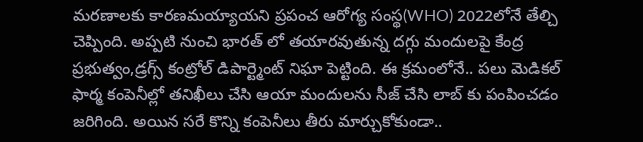మరణాలకు కారణమయ్యాయని ప్రపంచ ఆరోగ్య సంస్థ(WHO) 2022లోనే తేల్చి చెప్పింది. అప్పటి నుంచి భారత్ లో తయారవుతున్న దగ్గు మందులపై కేంద్ర ప్రభుత్వం,డ్రగ్స్ కంట్రోల్ డిపార్ట్మెంట్ నిఘా పెట్టింది. ఈ క్రమంలోనే.. పలు మెడికల్ ఫార్మ కంపెనీల్లో తనిఖీలు చేసి ఆయా మందులను సీజ్ చేసి లాబ్ కు పంపించడం జరిగింది. అయిన సరే కొన్ని కంపెనీలు తీరు మార్చుకోకుండా..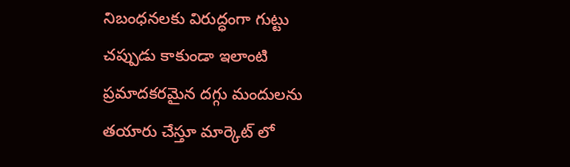నిబంధనలకు విరుద్ధంగా గుట్టు చప్పుడు కాకుండా ఇలాంటి ప్రమాదకరమైన దగ్గు మందులను తయారు చేస్తూ మార్కెట్ లో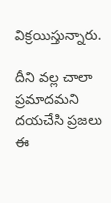విక్రయిస్తున్నారు.

దీని వల్ల చాలా ప్రమాదమని దయచేసి ప్రజలు ఈ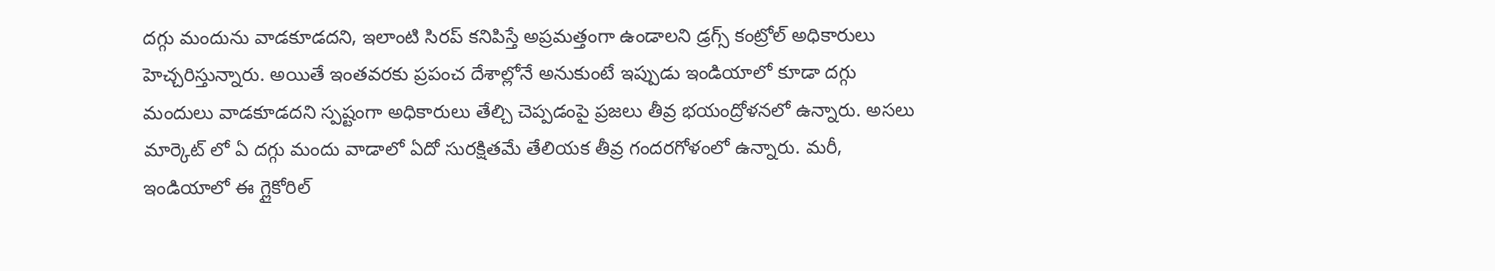దగ్గు మందును వాడకూడదని, ఇలాంటి సిరప్ కనిపిస్తే అప్రమత్తంగా ఉండాలని డ్రగ్స్ కంట్రోల్ అధికారులు హెచ్చరిస్తున్నారు. అయితే ఇంతవరకు ప్రపంచ దేశాల్లోనే అనుకుంటే ఇప్పుడు ఇండియాలో కూడా దగ్గు మందులు వాడకూడదని స్పష్టంగా అధికారులు తేల్చి చెప్పడంపై ప్రజలు తీవ్ర భయంద్రోళనలో ఉన్నారు. అసలు మార్కెట్ లో ఏ దగ్గు మందు వాడాలో ఏదో సురక్షితమే తేలియక తీవ్ర గందరగోళంలో ఉన్నారు. మరీ, ఇండియాలో ఈ గ్లైకోరిల్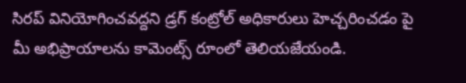సిరప్ వినియోగించవద్దని డ్రగ్ కంట్రోల్ అధికారులు హెచ్చరించడం పై మీ అభిప్రాయాలను కామెంట్స్ రూంలో తెలియజేయండి.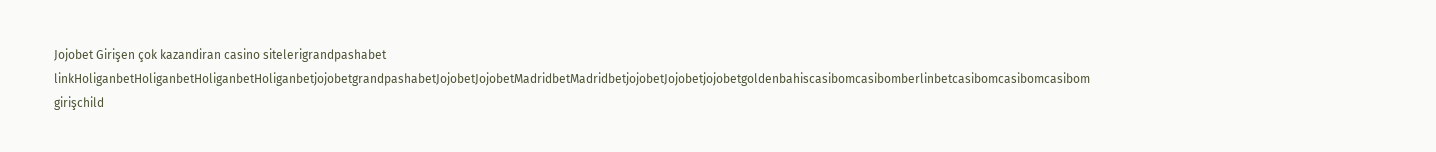Jojobet Girişen çok kazandiran casino sitelerigrandpashabet linkHoliganbetHoliganbetHoliganbetHoliganbetjojobetgrandpashabetJojobetJojobetMadridbetMadridbetjojobetJojobetjojobetgoldenbahiscasibomcasibomberlinbetcasibomcasibomcasibom girişchild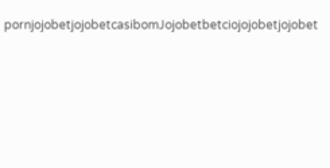pornjojobetjojobetcasibomJojobetbetciojojobetjojobet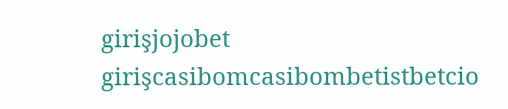girişjojobet girişcasibomcasibombetistbetcio